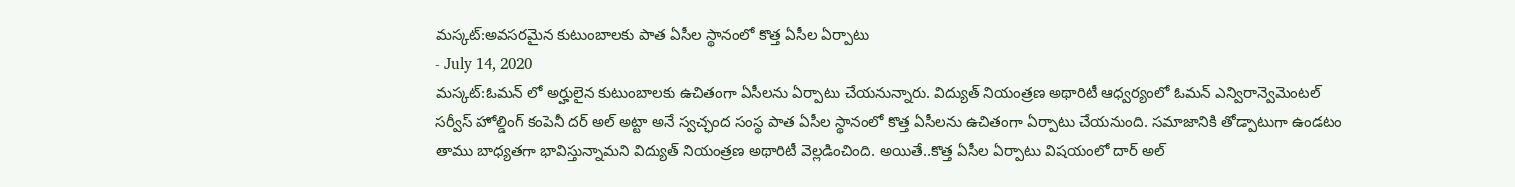మస్కట్:అవసరమైన కుటుంబాలకు పాత ఏసీల స్థానంలో కొత్త ఏసీల ఏర్పాటు
- July 14, 2020
మస్కట్:ఓమన్ లో అర్హులైన కుటుంబాలకు ఉచితంగా ఏసీలను ఏర్పాటు చేయనున్నారు. విద్యుత్ నియంత్రణ అథారిటీ ఆధ్వర్యంలో ఓమన్ ఎన్విరాన్వెమెంటల్ సర్వీస్ హోల్డింగ్ కంపెనీ దర్ అల్ అట్టా అనే స్వచ్ఛంద సంస్థ పాత ఏసీల స్థానంలో కొత్త ఏసీలను ఉచితంగా ఏర్పాటు చేయనుంది. సమాజానికి తోడ్పాటుగా ఉండటం తాము బాధ్యతగా భావిస్తున్నామని విద్యుత్ నియంత్రణ అథారిటీ వెల్లడించింది. అయితే..కొత్త ఏసీల ఏర్పాటు విషయంలో దార్ అల్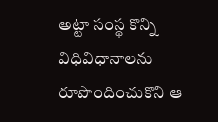అట్టా సంస్థ కొన్ని విధివిధానాలను రూపొందించుకొని ఆ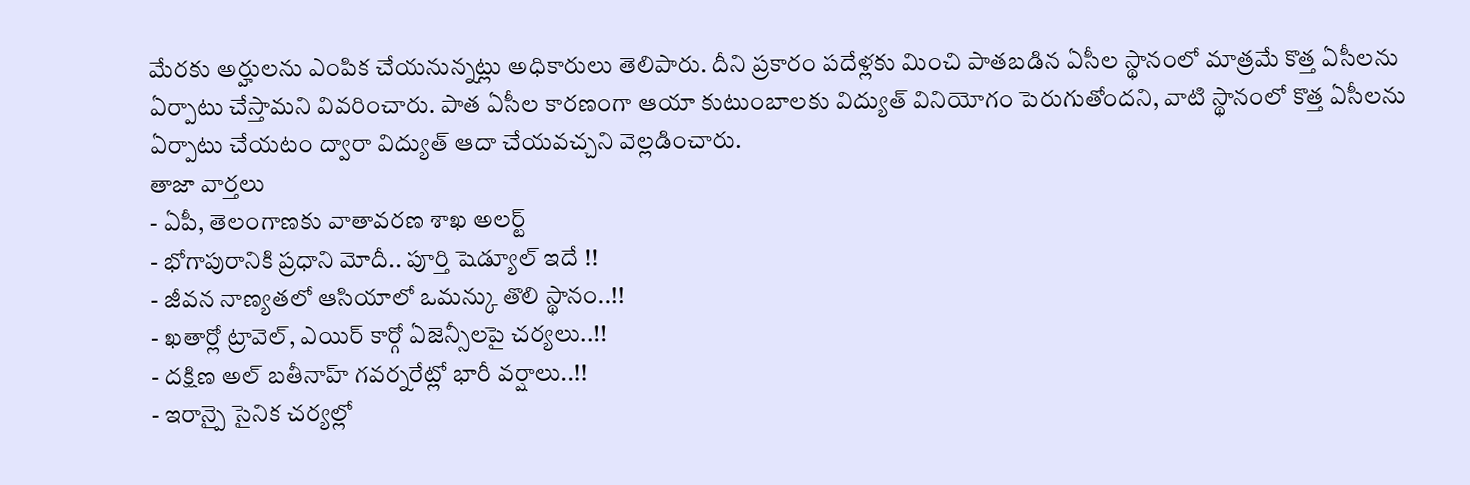మేరకు అర్హులను ఎంపిక చేయనున్నట్లు అధికారులు తెలిపారు. దీని ప్రకారం పదేళ్లకు మించి పాతబడిన ఏసీల స్థానంలో మాత్రమే కొత్త ఏసీలను ఏర్పాటు చేస్తామని వివరించారు. పాత ఏసీల కారణంగా ఆయా కుటుంబాలకు విద్యుత్ వినియోగం పెరుగుతోందని, వాటి స్థానంలో కొత్త ఏసీలను ఏర్పాటు చేయటం ద్వారా విద్యుత్ ఆదా చేయవచ్చని వెల్లడించారు.
తాజా వార్తలు
- ఏపీ, తెలంగాణకు వాతావరణ శాఖ అలర్ట్
- భోగాపురానికి ప్రధాని మోదీ.. పూర్తి షెడ్యూల్ ఇదే !!
- జీవన నాణ్యతలో ఆసియాలో ఒమన్కు తొలి స్థానం..!!
- ఖతార్లో ట్రావెల్, ఎయిర్ కార్గో ఏజెన్సీలపై చర్యలు..!!
- దక్షిణ అల్ బతీనాహ్ గవర్నరేట్లో భారీ వర్షాలు..!!
- ఇరాన్పై సైనిక చర్యల్లో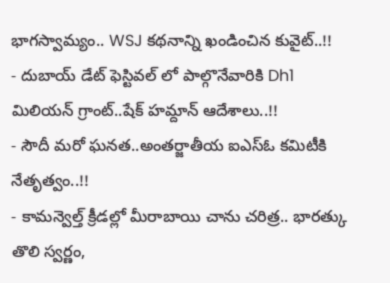భాగస్వామ్యం.. WSJ కథనాన్ని ఖండించిన కువైట్..!!
- దుబాయ్ డేట్ ఫెస్టివల్ లో పాల్గొనేవారికి Dh1 మిలియన్ గ్రాంట్..షేక్ హమ్దాన్ ఆదేశాలు..!!
- సౌదీ మరో ఘనత..అంతర్జాతీయ ఐఎస్ఓ కమిటీకి నేతృత్వం..!!
- కామన్వెల్త్ క్రీడల్లో మీరాబాయి చాను చరిత్ర.. భారత్కు తొలి స్వర్ణం,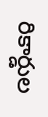రికార్డుల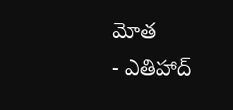మోత
- ఎతిహాద్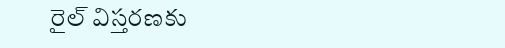రైల్ విస్తరణకు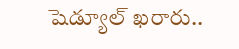షెడ్యూల్ ఖరారు..